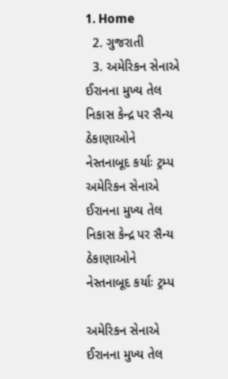1. Home
  2. ગુજરાતી
  3. અમેરિકન સેનાએ ઈરાનના મુખ્ય તેલ નિકાસ કેન્દ્ર પર સૈન્ય ઠેકાણાઓને નેસ્તનાબૂદ કર્યાઃ ટ્રમ્પ
અમેરિકન સેનાએ ઈરાનના મુખ્ય તેલ નિકાસ કેન્દ્ર પર સૈન્ય ઠેકાણાઓને નેસ્તનાબૂદ કર્યાઃ ટ્રમ્પ

અમેરિકન સેનાએ ઈરાનના મુખ્ય તેલ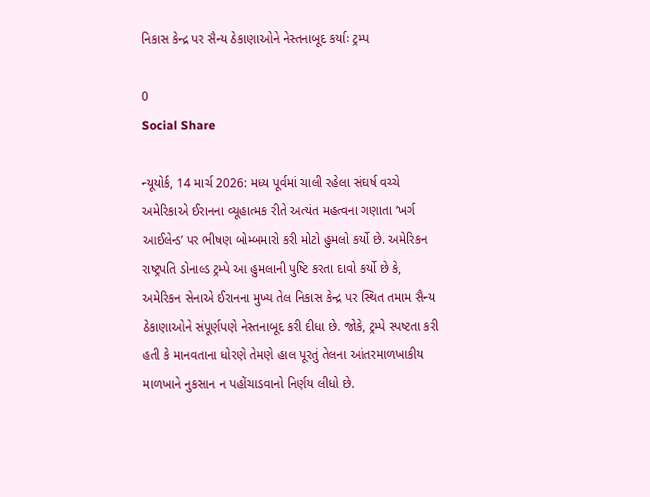નિકાસ કેન્દ્ર પર સૈન્ય ઠેકાણાઓને નેસ્તનાબૂદ કર્યાઃ ટ્રમ્પ

0
Social Share

ન્યૂયોર્ક, 14 માર્ચ 2026: મધ્ય પૂર્વમાં ચાલી રહેલા સંઘર્ષ વચ્ચે અમેરિકાએ ઈરાનના વ્યૂહાત્મક રીતે અત્યંત મહત્વના ગણાતા ‘ખર્ગ આઈલેન્ડ’ પર ભીષણ બોમ્બમારો કરી મોટો હુમલો કર્યો છે. અમેરિકન રાષ્ટ્રપતિ ડોનાલ્ડ ટ્રમ્પે આ હુમલાની પુષ્ટિ કરતા દાવો કર્યો છે કે, અમેરિકન સેનાએ ઈરાનના મુખ્ય તેલ નિકાસ કેન્દ્ર પર સ્થિત તમામ સૈન્ય ઠેકાણાઓને સંપૂર્ણપણે નેસ્તનાબૂદ કરી દીધા છે. જોકે, ટ્રમ્પે સ્પષ્ટતા કરી હતી કે માનવતાના ધોરણે તેમણે હાલ પૂરતું તેલના આંતરમાળખાકીય માળખાને નુકસાન ન પહોંચાડવાનો નિર્ણય લીધો છે.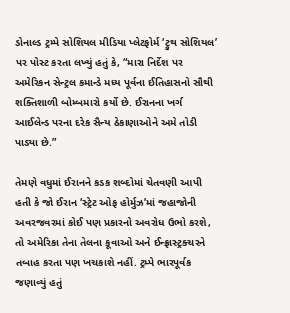ડોનાલ્ડ ટ્રમ્પે સોશિયલ મીડિયા પ્લેટફોર્મ ‘ટ્રુથ સોશિયલ’ પર પોસ્ટ કરતા લખ્યું હતું કે, “મારા નિર્દેશ પર અમેરિકન સેન્ટ્રલ કમાન્ડે મધ્ય પૂર્વના ઈતિહાસનો સૌથી શક્તિશાળી બોમ્બમારો કર્યો છે. ઈરાનના ખર્ગ આઈલેન્ડ પરના દરેક સૈન્ય ઠેકાણાઓને અમે તોડી પાડ્યા છે.”

તેમણે વધુમાં ઈરાનને કડક શબ્દોમાં ચેતવણી આપી હતી કે જો ઈરાન ‘સ્ટ્રેટ ઓફ હોર્મુઝ’માં જહાજોની અવરજવરમાં કોઈ પણ પ્રકારનો અવરોધ ઉભો કરશે, તો અમેરિકા તેના તેલના કૂવાઓ અને ઈન્ફ્રાસ્ટ્રક્ચરને તબાહ કરતા પણ ખચકાશે નહીં. ટ્રમ્પે ભારપૂર્વક જણાવ્યું હતું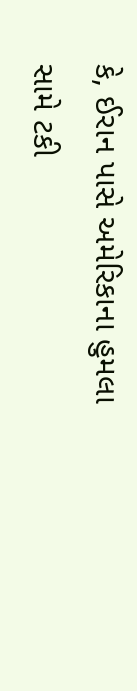કે, ઈરાન પાસે અમેરિકાના હુમલા સામે ટકી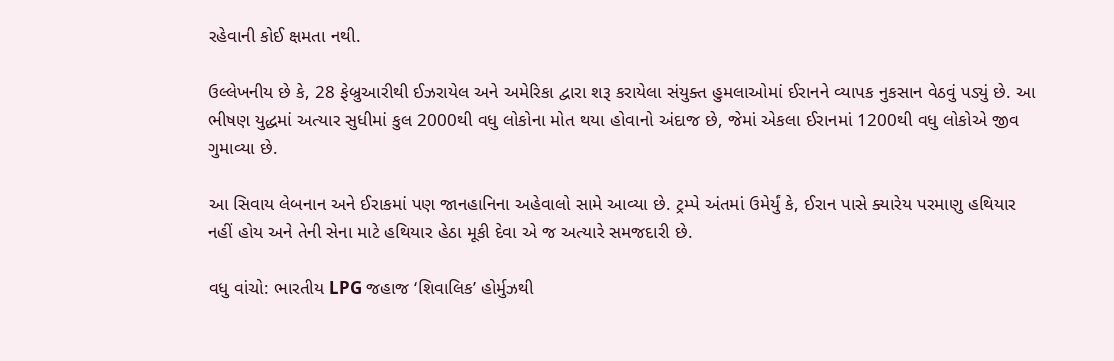રહેવાની કોઈ ક્ષમતા નથી.

ઉલ્લેખનીય છે કે, 28 ફેબ્રુઆરીથી ઈઝરાયેલ અને અમેરિકા દ્વારા શરૂ કરાયેલા સંયુક્ત હુમલાઓમાં ઈરાનને વ્યાપક નુકસાન વેઠવું પડ્યું છે. આ ભીષણ યુદ્ધમાં અત્યાર સુધીમાં કુલ 2000થી વધુ લોકોના મોત થયા હોવાનો અંદાજ છે, જેમાં એકલા ઈરાનમાં 1200થી વધુ લોકોએ જીવ ગુમાવ્યા છે.

આ સિવાય લેબનાન અને ઈરાકમાં પણ જાનહાનિના અહેવાલો સામે આવ્યા છે. ટ્રમ્પે અંતમાં ઉમેર્યું કે, ઈરાન પાસે ક્યારેય પરમાણુ હથિયાર નહીં હોય અને તેની સેના માટે હથિયાર હેઠા મૂકી દેવા એ જ અત્યારે સમજદારી છે.

વધુ વાંચો: ભારતીય LPG જહાજ ‘શિવાલિક’ હોર્મુઝથી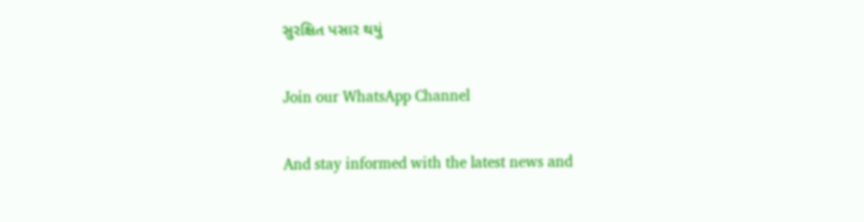સુરક્ષિત પસાર થયું

Join our WhatsApp Channel

And stay informed with the latest news and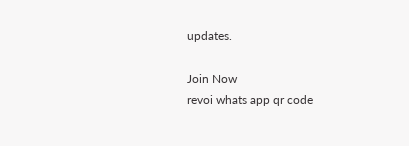updates.

Join Now
revoi whats app qr code